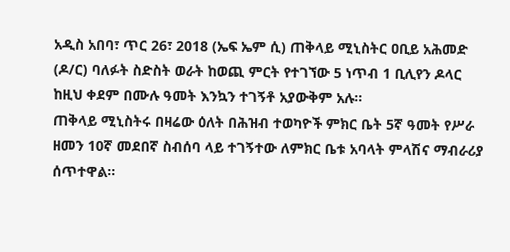አዲስ አበባ፣ ጥር 26፣ 2018 (ኤፍ ኤም ሲ) ጠቅላይ ሚኒስትር ዐቢይ አሕመድ (ዶ/ር) ባለፉት ስድስት ወራት ከወጪ ምርት የተገኘው 5 ነጥብ 1 ቢሊየን ዶላር ከዚህ ቀደም በሙሉ ዓመት እንኳን ተገኝቶ አያውቅም አሉ፡፡
ጠቅላይ ሚኒስትሩ በዛሬው ዕለት በሕዝብ ተወካዮች ምክር ቤት 5ኛ ዓመት የሥራ ዘመን 10ኛ መደበኛ ስብሰባ ላይ ተገኝተው ለምክር ቤቱ አባላት ምላሽና ማብራሪያ ሰጥተዋል፡፡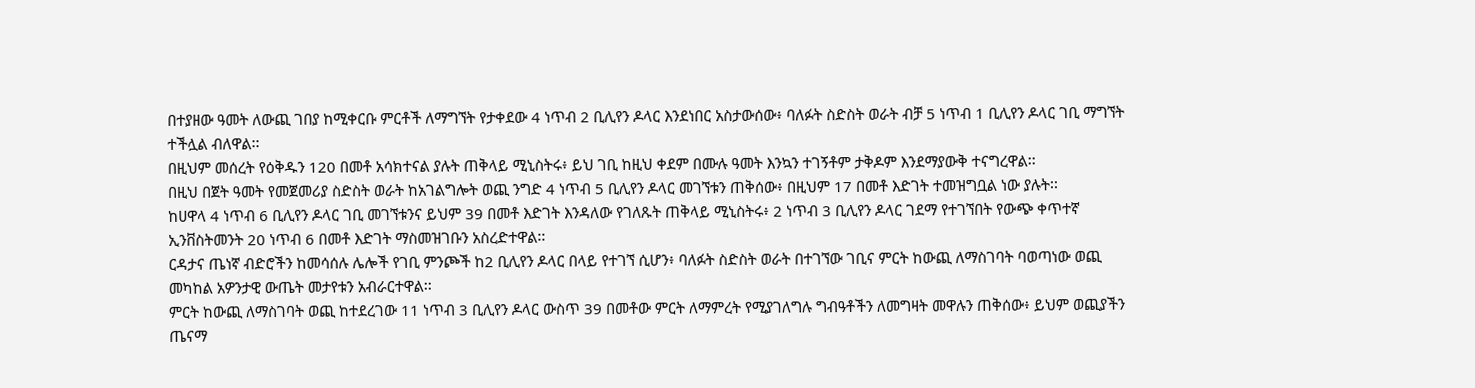በተያዘው ዓመት ለውጪ ገበያ ከሚቀርቡ ምርቶች ለማግኘት የታቀደው 4 ነጥብ 2 ቢሊየን ዶላር እንደነበር አስታውሰው፥ ባለፉት ስድስት ወራት ብቻ 5 ነጥብ 1 ቢሊየን ዶላር ገቢ ማግኘት ተችሏል ብለዋል፡፡
በዚህም መሰረት የዕቅዱን 120 በመቶ አሳክተናል ያሉት ጠቅላይ ሚኒስትሩ፥ ይህ ገቢ ከዚህ ቀደም በሙሉ ዓመት እንኳን ተገኝቶም ታቅዶም እንደማያውቅ ተናግረዋል፡፡
በዚህ በጀት ዓመት የመጀመሪያ ስድስት ወራት ከአገልግሎት ወጪ ንግድ 4 ነጥብ 5 ቢሊየን ዶላር መገኘቱን ጠቅሰው፥ በዚህም 17 በመቶ እድገት ተመዝግቧል ነው ያሉት፡፡
ከሀዋላ 4 ነጥብ 6 ቢሊየን ዶላር ገቢ መገኘቱንና ይህም 39 በመቶ እድገት እንዳለው የገለጹት ጠቅላይ ሚኒስትሩ፥ 2 ነጥብ 3 ቢሊየን ዶላር ገደማ የተገኘበት የውጭ ቀጥተኛ ኢንቨስትመንት 20 ነጥብ 6 በመቶ እድገት ማስመዝገቡን አስረድተዋል፡፡
ርዳታና ጤነኛ ብድሮችን ከመሳሰሉ ሌሎች የገቢ ምንጮች ከ2 ቢሊየን ዶላር በላይ የተገኘ ሲሆን፥ ባለፉት ስድስት ወራት በተገኘው ገቢና ምርት ከውጪ ለማስገባት ባወጣነው ወጪ መካከል አዎንታዊ ውጤት መታየቱን አብራርተዋል፡፡
ምርት ከውጪ ለማስገባት ወጪ ከተደረገው 11 ነጥብ 3 ቢሊየን ዶላር ውስጥ 39 በመቶው ምርት ለማምረት የሚያገለግሉ ግብዓቶችን ለመግዛት መዋሉን ጠቅሰው፥ ይህም ወጪያችን ጤናማ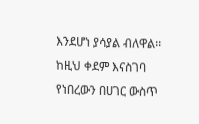እንደሆነ ያሳያል ብለዋል፡፡
ከዚህ ቀደም እናስገባ የነበረውን በሀገር ውስጥ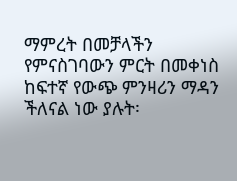ማምረት በመቻላችን የምናስገባውን ምርት በመቀነስ ከፍተኛ የውጭ ምንዛሪን ማዳን ችለናል ነው ያሉት፡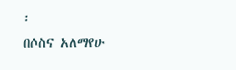፡
በሶስና አለማየሁ